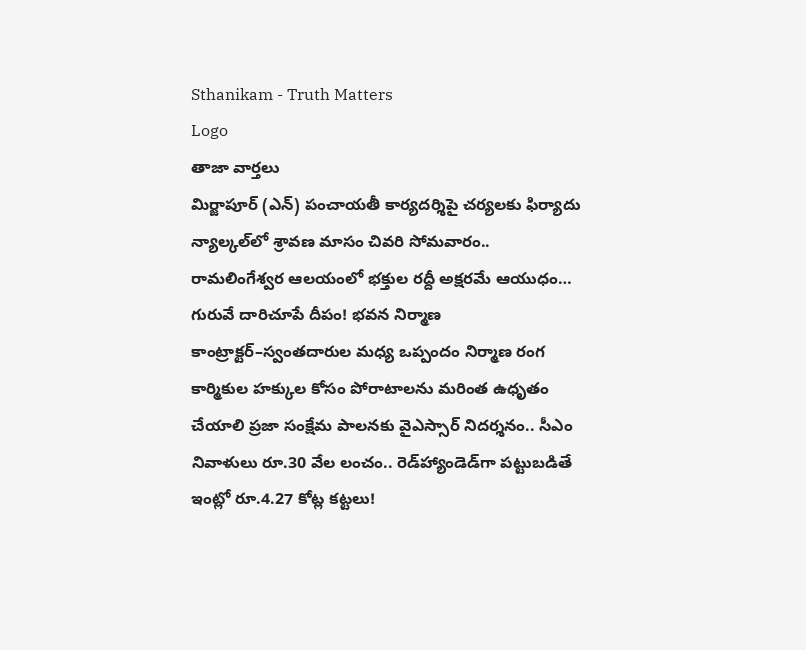Sthanikam - Truth Matters
Logo
తాజా వార్తలు
మిర్జాపూర్ (ఎన్) పంచాయతీ కార్యదర్శిపై చర్యలకు ఫిర్యాదు న్యాల్కల్‌లో శ్రావణ మాసం చివరి సోమవారం.. రామలింగేశ్వర ఆలయంలో భక్తుల రద్దీ అక్షరమే ఆయుధం… గురువే దారిచూపే దీపం! భవన నిర్మాణ కాంట్రాక్టర్‌–స్వంతదారుల మధ్య ఒప్పందం నిర్మాణ రంగ కార్మికుల హక్కుల కోసం పోరాటాలను మరింత ఉధృతం చేయాలి ప్రజా సంక్షేమ పాలనకు వైఎస్సార్‌ నిదర్శనం.. సీఎం నివాళులు రూ.30 వేల లంచం.. రెడ్‌హ్యాండెడ్‌గా పట్టుబడితే ఇంట్లో రూ.4.27 కోట్ల కట్టలు!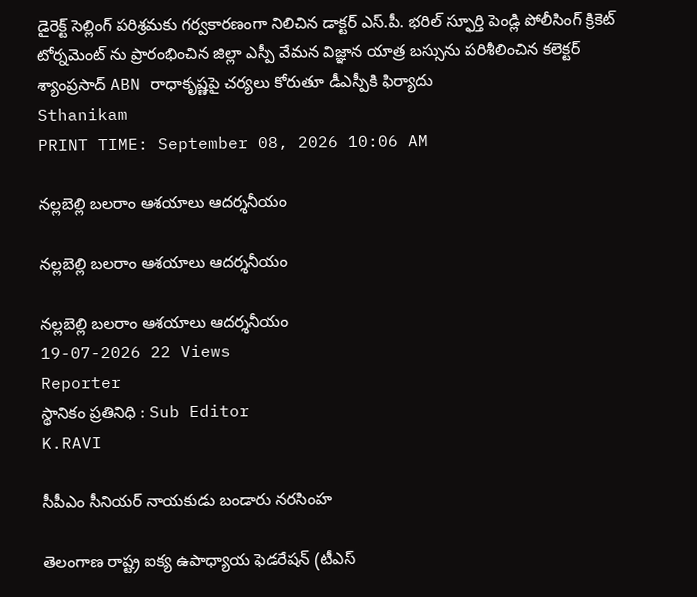డైరెక్ట్ సెల్లింగ్ పరిశ్రమకు గర్వకారణంగా నిలిచిన డాక్టర్ ఎస్.పీ. భరిల్ స్ఫూర్తి పెండ్లి పోలీసింగ్ క్రికెట్ టోర్నమెంట్ ను ప్రారంభించిన జిల్లా ఎస్పీ వేమన విజ్ఞాన యాత్ర బస్సును పరిశీలించిన కలెక్టర్ శ్యాంప్రసాద్ ABN రాధాకృష్ణపై చర్యలు కోరుతూ డీఎస్పీకి ఫిర్యాదు
Sthanikam
PRINT TIME: September 08, 2026 10:06 AM

నల్లబెల్లి బలరాం ఆశయాలు ఆదర్శనీయం

నల్లబెల్లి బలరాం ఆశయాలు ఆదర్శనీయం

నల్లబెల్లి బలరాం ఆశయాలు ఆదర్శనీయం
19-07-2026 22 Views
Reporter
స్థానికం ప్రతినిధి : Sub Editor
K.RAVI

సీపీఎం సీనియర్ నాయకుడు బండారు నరసింహ

తెలంగాణ రాష్ట్ర ఐక్య ఉపాధ్యాయ ఫెడరేషన్ (టీఎస్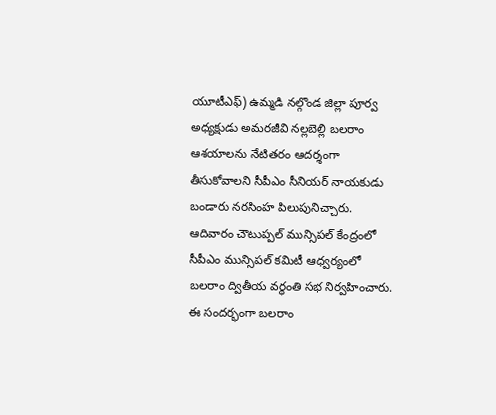యూటీఎఫ్) ఉమ్మడి నల్గొండ జిల్లా పూర్వ అధ్యక్షుడు అమరజీవి నల్లబెల్లి బలరాం ఆశయాలను నేటితరం ఆదర్శంగా తీసుకోవాలని సీపీఎం సీనియర్ నాయకుడు బండారు నరసింహ పిలుపునిచ్చారు. ఆదివారం చౌటుప్పల్ మున్సిపల్ కేంద్రంలో సీపీఎం మున్సిపల్ కమిటీ ఆధ్వర్యంలో బలరాం ద్వితీయ వర్ధంతి సభ నిర్వహించారు. ఈ సందర్భంగా బలరాం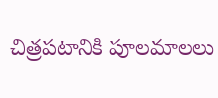చిత్రపటానికి పూలమాలలు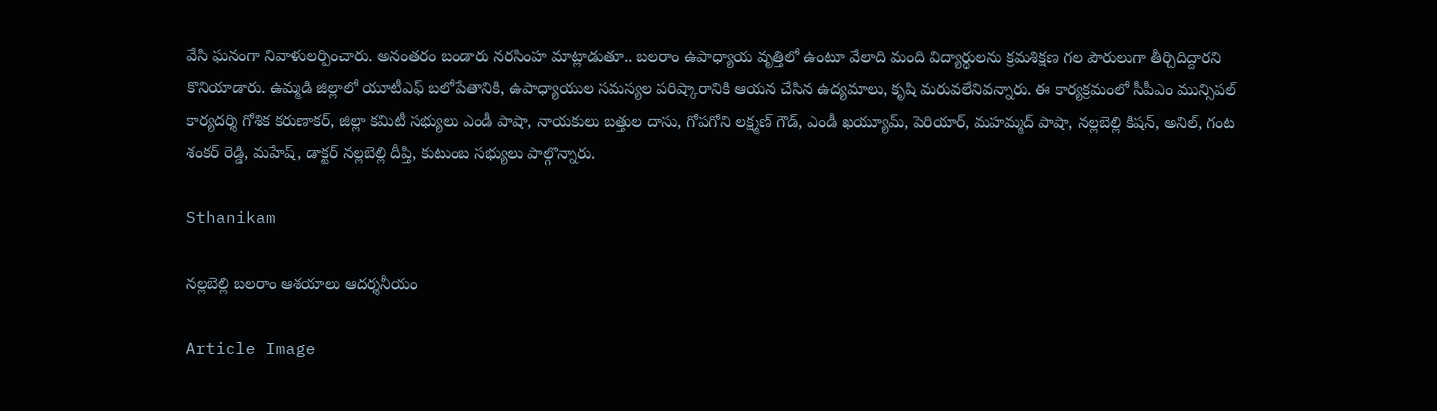వేసి ఘనంగా నివాళులర్పించారు. అనంతరం బండారు నరసింహ మాట్లాడుతూ.. బలరాం ఉపాధ్యాయ వృత్తిలో ఉంటూ వేలాది మంది విద్యార్థులను క్రమశిక్షణ గల పౌరులుగా తీర్చిదిద్దారని కొనియాడారు. ఉమ్మడి జిల్లాలో యూటీఎఫ్ బలోపేతానికి, ఉపాధ్యాయుల సమస్యల పరిష్కారానికి ఆయన చేసిన ఉద్యమాలు, కృషి మరువలేనివన్నారు. ఈ కార్యక్రమంలో సీపీఎం మున్సిపల్ కార్యదర్శి గోశిక కరుణాకర్, జిల్లా కమిటీ సభ్యులు ఎండీ పాషా, నాయకులు బత్తుల దాసు, గోపగోని లక్ష్మణ్ గౌడ్, ఎండీ ఖయ్యూమ్, పెరియార్, మహమ్మద్ పాషా, నల్లబెల్లి కిషన్, అనిల్, గంట శంకర్ రెడ్డి, మహేష్, డాక్టర్ నల్లబెల్లి దీప్తి, కుటుంబ సభ్యులు పాల్గొన్నారు.

Sthanikam

నల్లబెల్లి బలరాం ఆశయాలు ఆదర్శనీయం

Article Image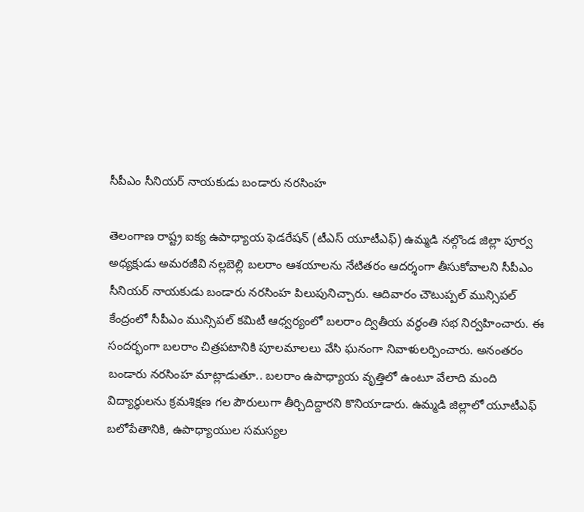సీపీఎం సీనియర్ నాయకుడు బండారు నరసింహ

తెలంగాణ రాష్ట్ర ఐక్య ఉపాధ్యాయ ఫెడరేషన్ (టీఎస్ యూటీఎఫ్) ఉమ్మడి నల్గొండ జిల్లా పూర్వ అధ్యక్షుడు అమరజీవి నల్లబెల్లి బలరాం ఆశయాలను నేటితరం ఆదర్శంగా తీసుకోవాలని సీపీఎం సీనియర్ నాయకుడు బండారు నరసింహ పిలుపునిచ్చారు. ఆదివారం చౌటుప్పల్ మున్సిపల్ కేంద్రంలో సీపీఎం మున్సిపల్ కమిటీ ఆధ్వర్యంలో బలరాం ద్వితీయ వర్ధంతి సభ నిర్వహించారు. ఈ సందర్భంగా బలరాం చిత్రపటానికి పూలమాలలు వేసి ఘనంగా నివాళులర్పించారు. అనంతరం బండారు నరసింహ మాట్లాడుతూ.. బలరాం ఉపాధ్యాయ వృత్తిలో ఉంటూ వేలాది మంది విద్యార్థులను క్రమశిక్షణ గల పౌరులుగా తీర్చిదిద్దారని కొనియాడారు. ఉమ్మడి జిల్లాలో యూటీఎఫ్ బలోపేతానికి, ఉపాధ్యాయుల సమస్యల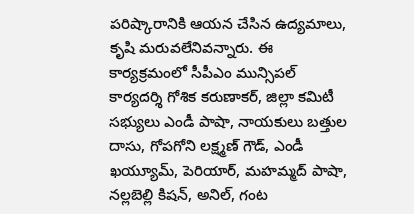పరిష్కారానికి ఆయన చేసిన ఉద్యమాలు, కృషి మరువలేనివన్నారు. ఈ కార్యక్రమంలో సీపీఎం మున్సిపల్ కార్యదర్శి గోశిక కరుణాకర్, జిల్లా కమిటీ సభ్యులు ఎండీ పాషా, నాయకులు బత్తుల దాసు, గోపగోని లక్ష్మణ్ గౌడ్, ఎండీ ఖయ్యూమ్, పెరియార్, మహమ్మద్ పాషా, నల్లబెల్లి కిషన్, అనిల్, గంట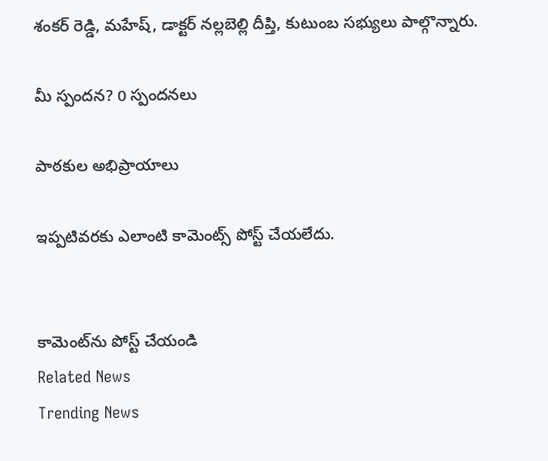శంకర్ రెడ్డి, మహేష్, డాక్టర్ నల్లబెల్లి దీప్తి, కుటుంబ సభ్యులు పాల్గొన్నారు.

మీ స్పందన? 0 స్పందనలు

పాఠకుల అభిప్రాయాలు

ఇప్పటివరకు ఎలాంటి కామెంట్స్ పోస్ట్ చేయలేదు.


కామెంట్‌ను పోస్ట్ చేయండి
Related News
Trending News